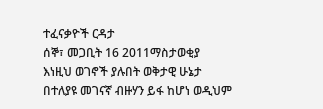ተፈናቃዮች ርዳታ
ሰኞ፣ መጋቢት 16 2011ማስታወቂያ
እነዚህ ወገኖች ያሉበት ወቅታዊ ሁኔታ በተለያዩ መገናኛ ብዙሃን ይፋ ከሆነ ወዲህም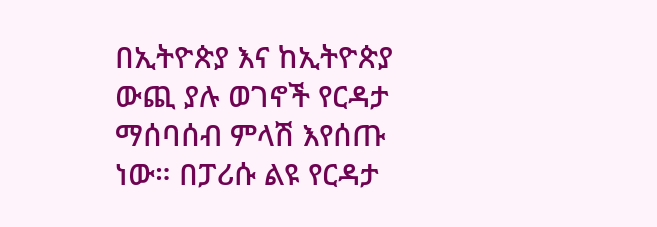በኢትዮጵያ እና ከኢትዮጵያ ውጪ ያሉ ወገኖች የርዳታ ማሰባሰብ ምላሽ እየሰጡ ነው። በፓሪሱ ልዩ የርዳታ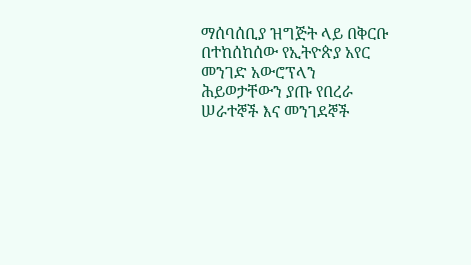ማሰባሰቢያ ዝግጅት ላይ በቅርቡ በተከሰከሰው የኢትዮጵያ አየር መንገድ አውሮፕላን ሕይወታቸውን ያጡ የበረራ ሠራተኞች እና መንገደኞች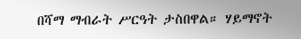በሻማ ማብራት ሥርዓት ታስበዋል። ሃይማኖት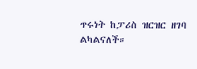ጥሩነት ከፓሪስ ዝርዝር ዘገባ ልካልናለች።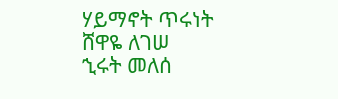ሃይማኖት ጥሩነት
ሸዋዬ ለገሠ
ኂሩት መለሰ